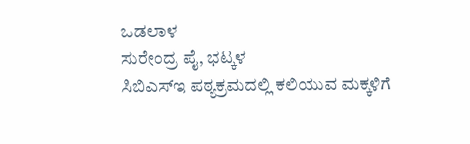ಒಡಲಾಳ
ಸುರೇಂದ್ರ ಪೈ, ಭಟ್ಕಳ
ಸಿಬಿಎಸ್ಇ ಪಠ್ಯಕ್ರಮದಲ್ಲಿ ಕಲಿಯುವ ಮಕ್ಕಳಿಗೆ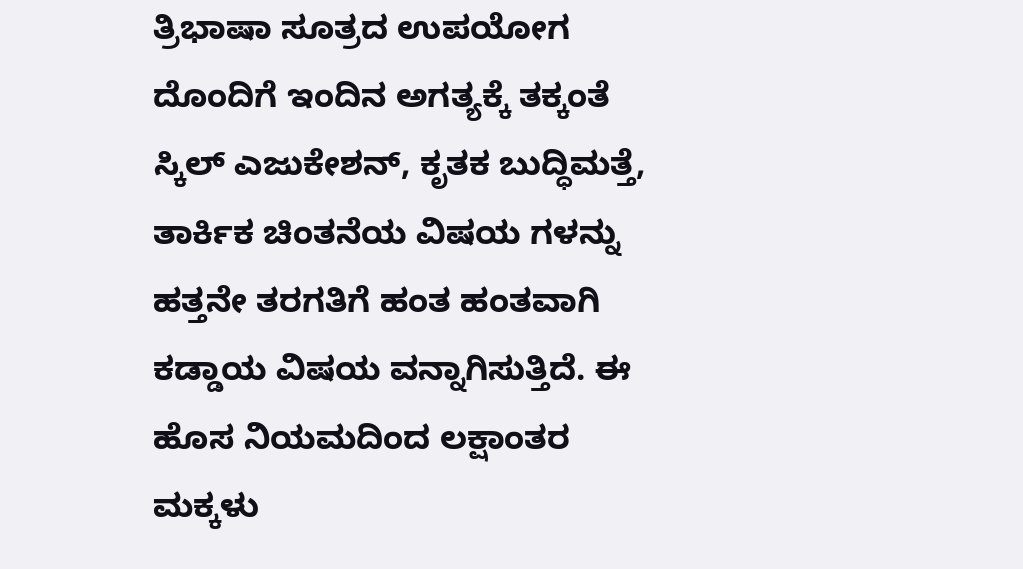ತ್ರಿಭಾಷಾ ಸೂತ್ರದ ಉಪಯೋಗ ದೊಂದಿಗೆ ಇಂದಿನ ಅಗತ್ಯಕ್ಕೆ ತಕ್ಕಂತೆ ಸ್ಕಿಲ್ ಎಜುಕೇಶನ್, ಕೃತಕ ಬುದ್ಧಿಮತ್ತೆ, ತಾರ್ಕಿಕ ಚಿಂತನೆಯ ವಿಷಯ ಗಳನ್ನು ಹತ್ತನೇ ತರಗತಿಗೆ ಹಂತ ಹಂತವಾಗಿ ಕಡ್ಡಾಯ ವಿಷಯ ವನ್ನಾಗಿಸುತ್ತಿದೆ. ಈ ಹೊಸ ನಿಯಮದಿಂದ ಲಕ್ಷಾಂತರ ಮಕ್ಕಳು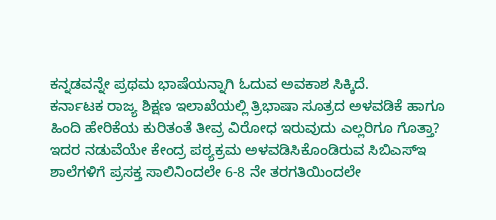ಕನ್ನಡವನ್ನೇ ಪ್ರಥಮ ಭಾಷೆಯನ್ನಾಗಿ ಓದುವ ಅವಕಾಶ ಸಿಕ್ಕಿದೆ.
ಕರ್ನಾಟಕ ರಾಜ್ಯ ಶಿಕ್ಷಣ ಇಲಾಖೆಯಲ್ಲಿ ತ್ರಿಭಾಷಾ ಸೂತ್ರದ ಅಳವಡಿಕೆ ಹಾಗೂ ಹಿಂದಿ ಹೇರಿಕೆಯ ಕುರಿತಂತೆ ತೀವ್ರ ವಿರೋಧ ಇರುವುದು ಎಲ್ಲರಿಗೂ ಗೊತ್ತಾ? ಇದರ ನಡುವೆಯೇ ಕೇಂದ್ರ ಪಠ್ಯಕ್ರಮ ಅಳವಡಿಸಿಕೊಂಡಿರುವ ಸಿಬಿಎಸ್ಇ ಶಾಲೆಗಳಿಗೆ ಪ್ರಸಕ್ತ ಸಾಲಿನಿಂದಲೇ 6-8 ನೇ ತರಗತಿಯಿಂದಲೇ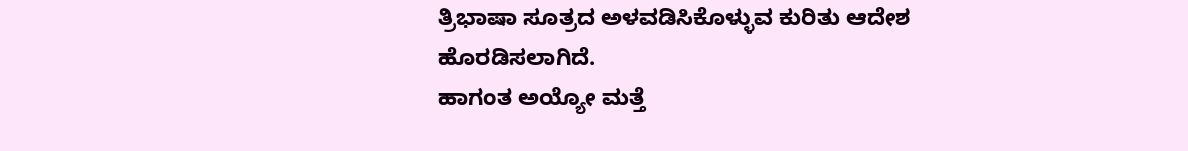ತ್ರಿಭಾಷಾ ಸೂತ್ರದ ಅಳವಡಿಸಿಕೊಳ್ಳುವ ಕುರಿತು ಆದೇಶ ಹೊರಡಿಸಲಾಗಿದೆ.
ಹಾಗಂತ ಅಯ್ಯೋ ಮತ್ತೆ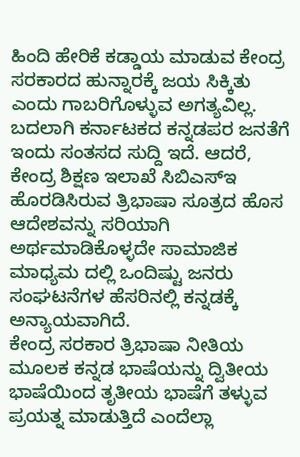ಹಿಂದಿ ಹೇರಿಕೆ ಕಡ್ಡಾಯ ಮಾಡುವ ಕೇಂದ್ರ ಸರಕಾರದ ಹುನ್ನಾರಕ್ಕೆ ಜಯ ಸಿಕ್ಕಿತು ಎಂದು ಗಾಬರಿಗೊಳ್ಳುವ ಅಗತ್ಯವಿಲ್ಲ. ಬದಲಾಗಿ ಕರ್ನಾಟಕದ ಕನ್ನಡಪರ ಜನತೆಗೆ ಇಂದು ಸಂತಸದ ಸುದ್ದಿ ಇದೆ. ಆದರೆ, ಕೇಂದ್ರ ಶಿಕ್ಷಣ ಇಲಾಖೆ ಸಿಬಿಎಸ್ಇ ಹೊರಡಿಸಿರುವ ತ್ರಿಭಾಷಾ ಸೂತ್ರದ ಹೊಸ ಆದೇಶವನ್ನು ಸರಿಯಾಗಿ ಅರ್ಥಮಾಡಿಕೊಳ್ಳದೇ ಸಾಮಾಜಿಕ ಮಾಧ್ಯಮ ದಲ್ಲಿ ಒಂದಿಷ್ಟು ಜನರು ಸಂಘಟನೆಗಳ ಹೆಸರಿನಲ್ಲಿ ಕನ್ನಡಕ್ಕೆ ಅನ್ಯಾಯವಾಗಿದೆ.
ಕೇಂದ್ರ ಸರಕಾರ ತ್ರಿಭಾಷಾ ನೀತಿಯ ಮೂಲಕ ಕನ್ನಡ ಭಾಷೆಯನ್ನು ದ್ವಿತೀಯ ಭಾಷೆಯಿಂದ ತೃತೀಯ ಭಾಷೆಗೆ ತಳ್ಳುವ ಪ್ರಯತ್ನ ಮಾಡುತ್ತಿದೆ ಎಂದೆಲ್ಲಾ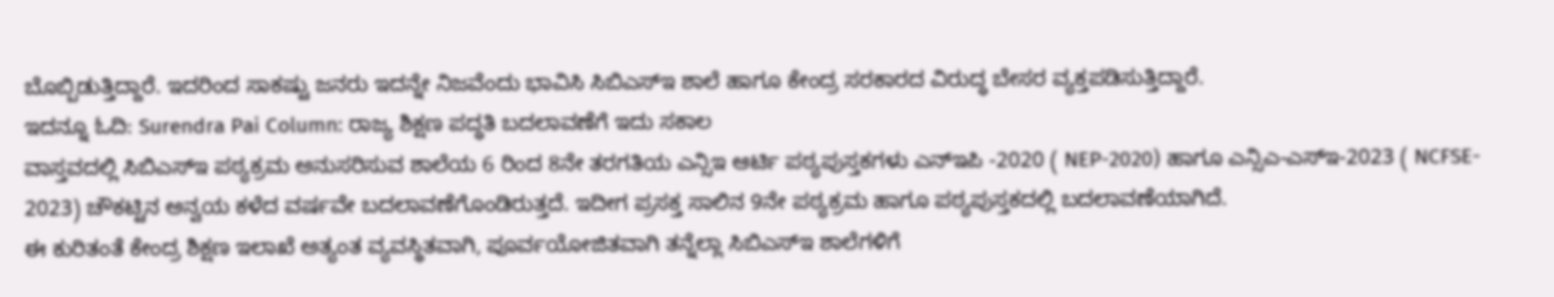ಬೊಬ್ಬಿಡುತ್ತಿದ್ದಾರೆ. ಇದರಿಂದ ಸಾಕಷ್ಟು ಜನರು ಇದನ್ನೇ ನಿಜವೆಂದು ಭಾವಿಸಿ ಸಿಬಿಎಸ್ಇ ಶಾಲೆ ಹಾಗೂ ಕೇಂದ್ರ ಸರಕಾರದ ವಿರುದ್ಧ ಬೇಸರ ವ್ಯಕ್ತಪಡಿಸುತ್ತಿದ್ದಾರೆ.
ಇದನ್ನೂ ಓದಿ: Surendra Pai Column: ರಾಜ್ಯ ಶಿಕ್ಷಣ ಪದ್ಧತಿ ಬದಲಾವಣೆಗೆ ಇದು ಸಕಾಲ
ವಾಸ್ತವದಲ್ಲಿ ಸಿಬಿಎಸ್ಇ ಪಠ್ಯಕ್ರಮ ಅನುಸರಿಸುವ ಶಾಲೆಯ 6 ರಿಂದ 8ನೇ ತರಗತಿಯ ಎನ್ಸಿಇ ಆರ್ಟಿ ಪಠ್ಯಪುಸ್ತಕಗಳು ಎನ್ಇಪಿ -2020 ( NEP-2020) ಹಾಗೂ ಎನ್ಸಿಎ-ಎಸ್ಇ-2023 ( NCFSE- 2023) ಚೌಕಟ್ಟಿನ ಅನ್ವಯ ಕಳೆದ ವರ್ಷವೇ ಬದಲಾವಣೆಗೊಂಡಿರುತ್ತದೆ. ಇದೀಗ ಪ್ರಸಕ್ತ ಸಾಲಿನ 9ನೇ ಪಠ್ಯಕ್ರಮ ಹಾಗೂ ಪಠ್ಯಪುಸ್ತಕದಲ್ಲಿ ಬದಲಾವಣೆಯಾಗಿದೆ.
ಈ ಕುರಿತಂತೆ ಕೇಂದ್ರ ಶಿಕ್ಷಣ ಇಲಾಖೆ ಅತ್ಯಂತ ವ್ಯವಸ್ಥಿತವಾಗಿ, ಪೂರ್ವಯೋಜಿತವಾಗಿ ತನ್ನೆಲ್ಲಾ ಸಿಬಿಎಸ್ಇ ಶಾಲೆಗಳಿಗೆ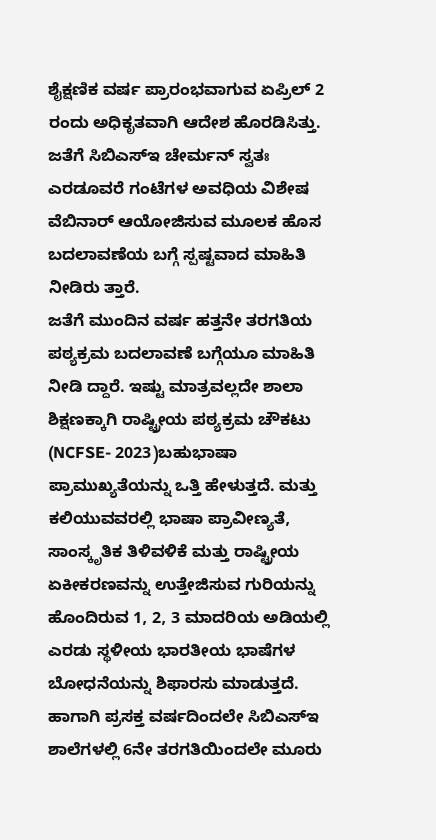ಶೈಕ್ಷಣಿಕ ವರ್ಷ ಪ್ರಾರಂಭವಾಗುವ ಏಪ್ರಿಲ್ 2 ರಂದು ಅಧಿಕೃತವಾಗಿ ಆದೇಶ ಹೊರಡಿಸಿತ್ತು. ಜತೆಗೆ ಸಿಬಿಎಸ್ಇ ಚೇರ್ಮನ್ ಸ್ವತಃ ಎರಡೂವರೆ ಗಂಟೆಗಳ ಅವಧಿಯ ವಿಶೇಷ ವೆಬಿನಾರ್ ಆಯೋಜಿಸುವ ಮೂಲಕ ಹೊಸ ಬದಲಾವಣೆಯ ಬಗ್ಗೆ ಸ್ಪಷ್ಟವಾದ ಮಾಹಿತಿ ನೀಡಿರು ತ್ತಾರೆ.
ಜತೆಗೆ ಮುಂದಿನ ವರ್ಷ ಹತ್ತನೇ ತರಗತಿಯ ಪಠ್ಯಕ್ರಮ ಬದಲಾವಣೆ ಬಗ್ಗೆಯೂ ಮಾಹಿತಿ ನೀಡಿ ದ್ದಾರೆ. ಇಷ್ಟು ಮಾತ್ರವಲ್ಲದೇ ಶಾಲಾ ಶಿಕ್ಷಣಕ್ಕಾಗಿ ರಾಷ್ಟ್ರೀಯ ಪಠ್ಯಕ್ರಮ ಚೌಕಟು (NCFSE- 2023)ಬಹುಭಾಷಾ ಪ್ರಾಮುಖ್ಯತೆಯನ್ನು ಒತ್ತಿ ಹೇಳುತ್ತದೆ. ಮತ್ತು ಕಲಿಯುವವರಲ್ಲಿ ಭಾಷಾ ಪ್ರಾವೀಣ್ಯತೆ, ಸಾಂಸ್ಕೃತಿಕ ತಿಳಿವಳಿಕೆ ಮತ್ತು ರಾಷ್ಟ್ರೀಯ ಏಕೀಕರಣವನ್ನು ಉತ್ತೇಜಿಸುವ ಗುರಿಯನ್ನು ಹೊಂದಿರುವ 1, 2, 3 ಮಾದರಿಯ ಅಡಿಯಲ್ಲಿ ಎರಡು ಸ್ಥಳೀಯ ಭಾರತೀಯ ಭಾಷೆಗಳ ಬೋಧನೆಯನ್ನು ಶಿಫಾರಸು ಮಾಡುತ್ತದೆ.
ಹಾಗಾಗಿ ಪ್ರಸಕ್ತ ವರ್ಷದಿಂದಲೇ ಸಿಬಿಎಸ್ಇ ಶಾಲೆಗಳಲ್ಲಿ 6ನೇ ತರಗತಿಯಿಂದಲೇ ಮೂರು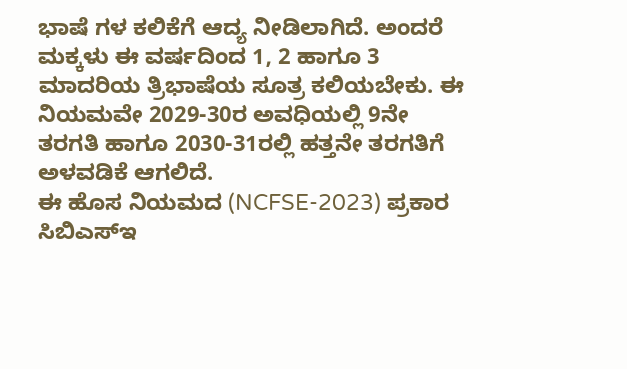ಭಾಷೆ ಗಳ ಕಲಿಕೆಗೆ ಆದ್ಯ ನೀಡಿಲಾಗಿದೆ. ಅಂದರೆ ಮಕ್ಕಳು ಈ ವರ್ಷದಿಂದ 1, 2 ಹಾಗೂ 3 ಮಾದರಿಯ ತ್ರಿಭಾಷೆಯ ಸೂತ್ರ ಕಲಿಯಬೇಕು. ಈ ನಿಯಮವೇ 2029-30ರ ಅವಧಿಯಲ್ಲಿ 9ನೇ ತರಗತಿ ಹಾಗೂ 2030-31ರಲ್ಲಿ ಹತ್ತನೇ ತರಗತಿಗೆ ಅಳವಡಿಕೆ ಆಗಲಿದೆ.
ಈ ಹೊಸ ನಿಯಮದ (NCFSE-2023) ಪ್ರಕಾರ ಸಿಬಿಎಸ್ಇ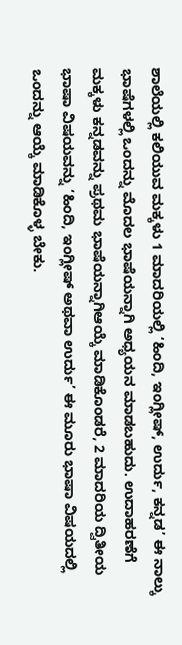ಶಾಲೆಯಲ್ಲಿ ಕಲಿಯುವ ಮಕ್ಕಳು 1 ಮಾದರಿಯಲ್ಲಿ ‘ಹಿಂದಿ, ಇಂಗ್ಲೀಷ್, ಉರ್ದು, ಕನ್ನಡ’ ಈ ನಾಲ್ಕು ಭಾಷೆಗಳಲ್ಲಿ ಒಂದನ್ನು ಮೊದಲ ಭಾಷೆಯನ್ನಾಗಿ ಅಧ್ಯಯನ ಮಾಡಬಹುದು. ಉದಾಹರಣೆಗೆ ಮಕ್ಕಳು ಕನ್ನಡವನ್ನು ಪ್ರಥಮ ಭಾಷೆಯನ್ನಾಗಿಆಯ್ಕೆ ಮಾಡಿಕೊಂಡರೆ, 2 ಮಾದರಿಯ ದ್ವಿತೀಯ ಭಾಷಾ ವಿಷಯವನ್ನು ‘ಹಿಂದಿ, ಇಂಗ್ಲೀಷ್ ಅಥವಾ ಉರ್ದು’ ಈ ಮೂರು ಭಾಷಾ ವಿಷಯದಲ್ಲಿ ಒಂದನ್ನು ಆಯ್ಕೆ ಮಾಡಿಕೊಳ್ಳ ಬೇಕು.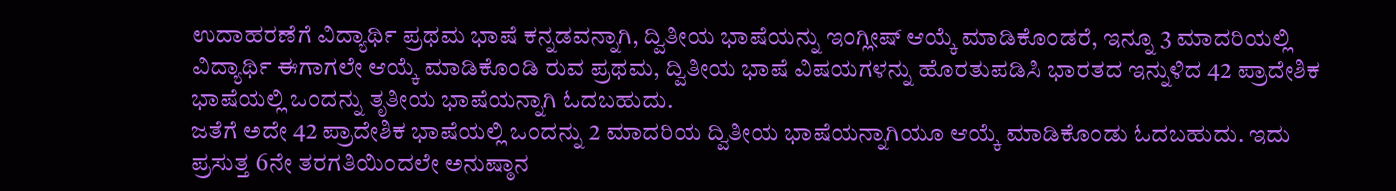ಉದಾಹರಣೆಗೆ ವಿದ್ಯಾರ್ಥಿ ಪ್ರಥಮ ಭಾಷೆ ಕನ್ನಡವನ್ನಾಗಿ, ದ್ವಿತೀಯ ಭಾಷೆಯನ್ನು ಇಂಗ್ಲೀಷ್ ಆಯ್ಕೆ ಮಾಡಿಕೊಂಡರೆ, ಇನ್ನೂ 3 ಮಾದರಿಯಲ್ಲಿ ವಿದ್ಯಾರ್ಥಿ ಈಗಾಗಲೇ ಆಯ್ಕೆ ಮಾಡಿಕೊಂಡಿ ರುವ ಪ್ರಥಮ, ದ್ವಿತೀಯ ಭಾಷೆ ವಿಷಯಗಳನ್ನು ಹೊರತುಪಡಿಸಿ ಭಾರತದ ಇನ್ನುಳಿದ 42 ಪ್ರಾದೇಶಿಕ ಭಾಷೆಯಲ್ಲಿ ಒಂದನ್ನು ತೃತೀಯ ಭಾಷೆಯನ್ನಾಗಿ ಓದಬಹುದು.
ಜತೆಗೆ ಅದೇ 42 ಪ್ರಾದೇಶಿಕ ಭಾಷೆಯಲ್ಲಿ ಒಂದನ್ನು 2 ಮಾದರಿಯ ದ್ವಿತೀಯ ಭಾಷೆಯನ್ನಾಗಿಯೂ ಆಯ್ಕೆ ಮಾಡಿಕೊಂಡು ಓದಬಹುದು. ಇದು ಪ್ರಸುತ್ತ 6ನೇ ತರಗತಿಯಿಂದಲೇ ಅನುಷ್ಠಾನ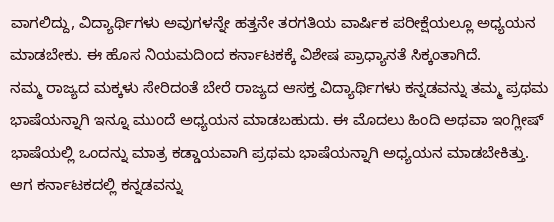ವಾಗಲಿದ್ದು, ವಿದ್ಯಾರ್ಥಿಗಳು ಅವುಗಳನ್ನೇ ಹತ್ತನೇ ತರಗತಿಯ ವಾರ್ಷಿಕ ಪರೀಕ್ಷೆಯಲ್ಲೂ ಅಧ್ಯಯನ ಮಾಡಬೇಕು. ಈ ಹೊಸ ನಿಯಮದಿಂದ ಕರ್ನಾಟಕಕ್ಕೆ ವಿಶೇಷ ಪ್ರಾಧ್ಯಾನತೆ ಸಿಕ್ಕಂತಾಗಿದೆ.
ನಮ್ಮ ರಾಜ್ಯದ ಮಕ್ಕಳು ಸೇರಿದಂತೆ ಬೇರೆ ರಾಜ್ಯದ ಆಸಕ್ತ ವಿದ್ಯಾರ್ಥಿಗಳು ಕನ್ನಡವನ್ನು ತಮ್ಮ ಪ್ರಥಮ ಭಾಷೆಯನ್ನಾಗಿ ಇನ್ನೂ ಮುಂದೆ ಅಧ್ಯಯನ ಮಾಡಬಹುದು. ಈ ಮೊದಲು ಹಿಂದಿ ಅಥವಾ ಇಂಗ್ಲೀಷ್ ಭಾಷೆಯಲ್ಲಿ ಒಂದನ್ನು ಮಾತ್ರ ಕಡ್ಡಾಯವಾಗಿ ಪ್ರಥಮ ಭಾಷೆಯನ್ನಾಗಿ ಅಧ್ಯಯನ ಮಾಡಬೇಕಿತ್ತು. ಆಗ ಕರ್ನಾಟಕದಲ್ಲಿ ಕನ್ನಡವನ್ನು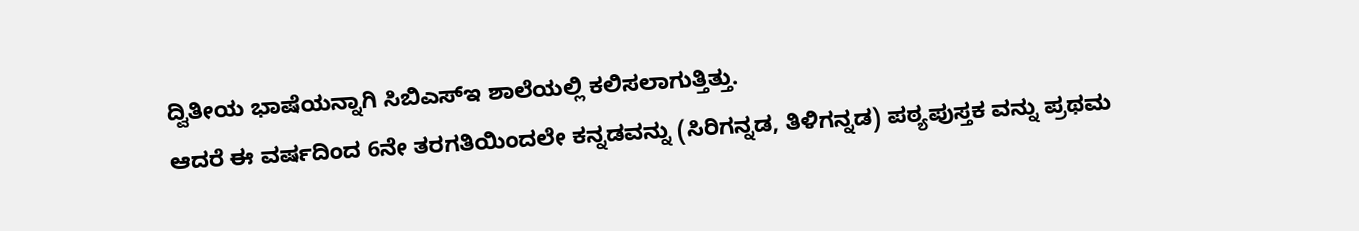ದ್ವಿತೀಯ ಭಾಷೆಯನ್ನಾಗಿ ಸಿಬಿಎಸ್ಇ ಶಾಲೆಯಲ್ಲಿ ಕಲಿಸಲಾಗುತ್ತಿತ್ತು.
ಆದರೆ ಈ ವರ್ಷದಿಂದ 6ನೇ ತರಗತಿಯಿಂದಲೇ ಕನ್ನಡವನ್ನು (ಸಿರಿಗನ್ನಡ, ತಿಳಿಗನ್ನಡ) ಪಠ್ಯಪುಸ್ತಕ ವನ್ನು ಪ್ರಥಮ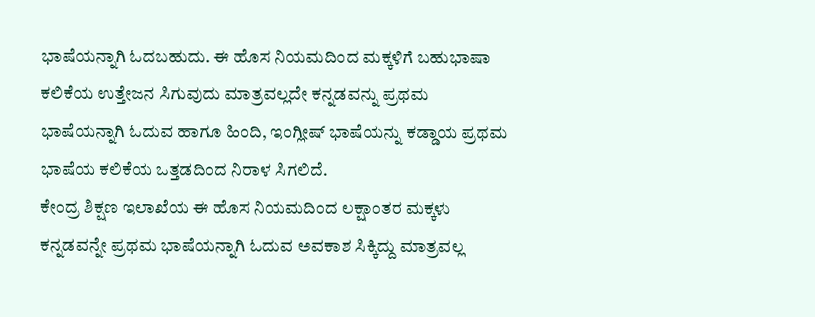ಭಾಷೆಯನ್ನಾಗಿ ಓದಬಹುದು. ಈ ಹೊಸ ನಿಯಮದಿಂದ ಮಕ್ಕಳಿಗೆ ಬಹುಭಾಷಾ ಕಲಿಕೆಯ ಉತ್ತೇಜನ ಸಿಗುವುದು ಮಾತ್ರವಲ್ಲದೇ ಕನ್ನಡವನ್ನು ಪ್ರಥಮ ಭಾಷೆಯನ್ನಾಗಿ ಓದುವ ಹಾಗೂ ಹಿಂದಿ, ಇಂಗ್ಲೀಷ್ ಭಾಷೆಯನ್ನು ಕಡ್ಡಾಯ ಪ್ರಥಮ ಭಾಷೆಯ ಕಲಿಕೆಯ ಒತ್ತಡದಿಂದ ನಿರಾಳ ಸಿಗಲಿದೆ.
ಕೇಂದ್ರ ಶಿಕ್ಷಣ ಇಲಾಖೆಯ ಈ ಹೊಸ ನಿಯಮದಿಂದ ಲಕ್ಷಾಂತರ ಮಕ್ಕಳು ಕನ್ನಡವನ್ನೇ ಪ್ರಥಮ ಭಾಷೆಯನ್ನಾಗಿ ಓದುವ ಅವಕಾಶ ಸಿಕ್ಕಿದ್ದು ಮಾತ್ರವಲ್ಲ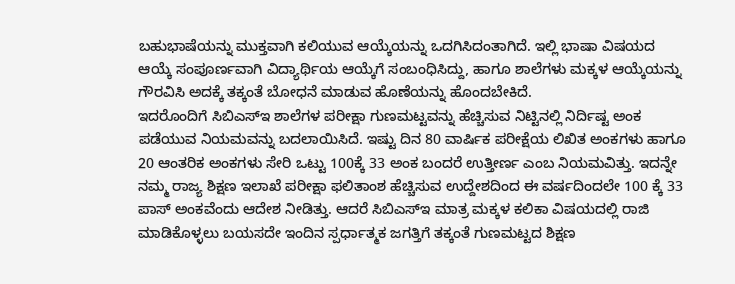ಬಹುಭಾಷೆಯನ್ನು ಮುಕ್ತವಾಗಿ ಕಲಿಯುವ ಆಯ್ಕೆಯನ್ನು ಒದಗಿಸಿದಂತಾಗಿದೆ. ಇಲ್ಲಿ ಭಾಷಾ ವಿಷಯದ ಆಯ್ಕೆ ಸಂಪೂರ್ಣವಾಗಿ ವಿದ್ಯಾರ್ಥಿಯ ಆಯ್ಕೆಗೆ ಸಂಬಂಧಿಸಿದ್ದು, ಹಾಗೂ ಶಾಲೆಗಳು ಮಕ್ಕಳ ಆಯ್ಕೆಯನ್ನು ಗೌರವಿಸಿ ಅದಕ್ಕೆ ತಕ್ಕಂತೆ ಬೋಧನೆ ಮಾಡುವ ಹೊಣೆಯನ್ನು ಹೊಂದಬೇಕಿದೆ.
ಇದರೊಂದಿಗೆ ಸಿಬಿಎಸ್ಇ ಶಾಲೆಗಳ ಪರೀಕ್ಷಾ ಗುಣಮಟ್ಟವನ್ನು ಹೆಚ್ಚಿಸುವ ನಿಟ್ಟಿನಲ್ಲಿ ನಿರ್ದಿಷ್ಟ ಅಂಕ ಪಡೆಯುವ ನಿಯಮವನ್ನು ಬದಲಾಯಿಸಿದೆ. ಇಷ್ಟು ದಿನ 80 ವಾರ್ಷಿಕ ಪರೀಕ್ಷೆಯ ಲಿಖಿತ ಅಂಕಗಳು ಹಾಗೂ 20 ಆಂತರಿಕ ಅಂಕಗಳು ಸೇರಿ ಒಟ್ಟು 100ಕ್ಕೆ 33 ಅಂಕ ಬಂದರೆ ಉತ್ತೀರ್ಣ ಎಂಬ ನಿಯಮವಿತ್ತು. ಇದನ್ನೇ ನಮ್ಮ ರಾಜ್ಯ ಶಿಕ್ಷಣ ಇಲಾಖೆ ಪರೀಕ್ಷಾ ಫಲಿತಾಂಶ ಹೆಚ್ಚಿಸುವ ಉದ್ದೇಶದಿಂದ ಈ ವರ್ಷದಿಂದಲೇ 100 ಕ್ಕೆ 33 ಪಾಸ್ ಅಂಕವೆಂದು ಆದೇಶ ನೀಡಿತ್ತು. ಆದರೆ ಸಿಬಿಎಸ್ಇ ಮಾತ್ರ ಮಕ್ಕಳ ಕಲಿಕಾ ವಿಷಯದಲ್ಲಿ ರಾಜಿ ಮಾಡಿಕೊಳ್ಳಲು ಬಯಸದೇ ಇಂದಿನ ಸ್ಪರ್ಧಾತ್ಮಕ ಜಗತ್ತಿಗೆ ತಕ್ಕಂತೆ ಗುಣಮಟ್ಟದ ಶಿಕ್ಷಣ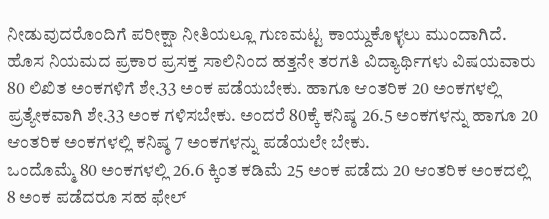ನೀಡುವುದರೊಂದಿಗೆ ಪರೀಕ್ಷಾ ನೀತಿಯಲ್ಲೂ ಗುಣಮಟ್ಟ ಕಾಯ್ದುಕೊಳ್ಳಲು ಮುಂದಾಗಿದೆ.
ಹೊಸ ನಿಯಮದ ಪ್ರಕಾರ ಪ್ರಸಕ್ತ ಸಾಲಿನಿಂದ ಹತ್ತನೇ ತರಗತಿ ವಿದ್ಯಾರ್ಥಿಗಳು ವಿಷಯವಾರು 80 ಲಿಖಿತ ಅಂಕಗಳಿಗೆ ಶೇ.33 ಅಂಕ ಪಡೆಯಬೇಕು. ಹಾಗೂ ಆಂತರಿಕ 20 ಅಂಕಗಳಲ್ಲಿ ಪ್ರತ್ಯೇಕವಾಗಿ ಶೇ.33 ಅಂಕ ಗಳಿಸಬೇಕು. ಅಂದರೆ 80ಕ್ಕೆ ಕನಿಷ್ಠ 26.5 ಅಂಕಗಳನ್ನು ಹಾಗೂ 20 ಆಂತರಿಕ ಅಂಕಗಳಲ್ಲಿ ಕನಿಷ್ಠ 7 ಅಂಕಗಳನ್ನು ಪಡೆಯಲೇ ಬೇಕು.
ಒಂದೊಮ್ಮೆ 80 ಅಂಕಗಳಲ್ಲಿ 26.6 ಕ್ಕಿಂತ ಕಡಿಮೆ 25 ಅಂಕ ಪಡೆದು 20 ಆಂತರಿಕ ಅಂಕದಲ್ಲಿ 8 ಅಂಕ ಪಡೆದರೂ ಸಹ ಫೇಲ್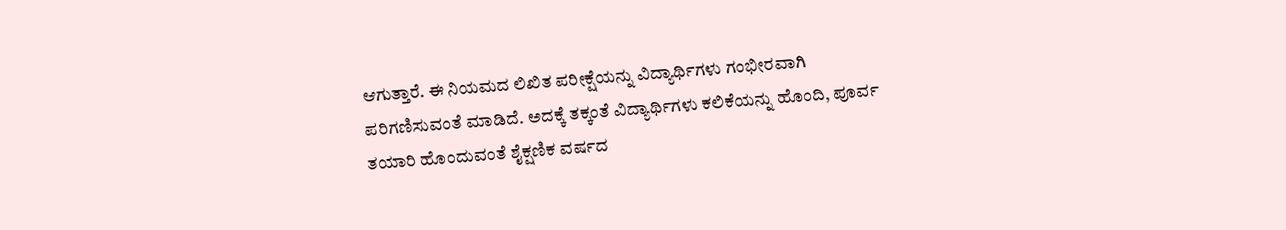ಆಗುತ್ತಾರೆ. ಈ ನಿಯಮದ ಲಿಖಿತ ಪರೀಕ್ಷೆಯನ್ನು ವಿದ್ಯಾರ್ಥಿಗಳು ಗಂಭೀರವಾಗಿ ಪರಿಗಣಿಸುವಂತೆ ಮಾಡಿದೆ. ಅದಕ್ಕೆ ತಕ್ಕಂತೆ ವಿದ್ಯಾರ್ಥಿಗಳು ಕಲಿಕೆಯನ್ನು ಹೊಂದಿ, ಪೂರ್ವ ತಯಾರಿ ಹೊಂದುವಂತೆ ಶೈಕ್ಷಣಿಕ ವರ್ಷದ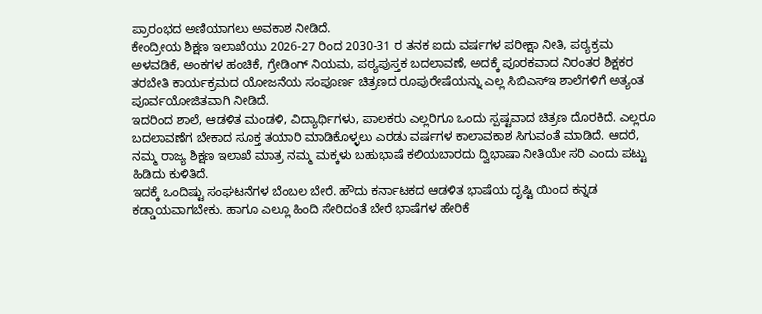ಪ್ರಾರಂಭದ ಅಣಿಯಾಗಲು ಅವಕಾಶ ನೀಡಿದೆ.
ಕೇಂದ್ರೀಯ ಶಿಕ್ಷಣ ಇಲಾಖೆಯು 2026-27 ರಿಂದ 2030-31 ರ ತನಕ ಐದು ವರ್ಷಗಳ ಪರೀಕ್ಷಾ ನೀತಿ, ಪಠ್ಯಕ್ರಮ ಅಳವಡಿಕೆ, ಅಂಕಗಳ ಹಂಚಿಕೆ, ಗ್ರೇಡಿಂಗ್ ನಿಯಮ, ಪಠ್ಯಪುಸ್ತಕ ಬದಲಾವಣೆ, ಅದಕ್ಕೆ ಪೂರಕವಾದ ನಿರಂತರ ಶಿಕ್ಷಕರ ತರಬೇತಿ ಕಾರ್ಯಕ್ರಮದ ಯೋಜನೆಯ ಸಂಪೂರ್ಣ ಚಿತ್ರಣದ ರೂಪುರೇಷೆಯನ್ನು ಎಲ್ಲ ಸಿಬಿಎಸ್ಇ ಶಾಲೆಗಳಿಗೆ ಅತ್ಯಂತ ಪೂರ್ವಯೋಜಿತವಾಗಿ ನೀಡಿದೆ.
ಇದರಿಂದ ಶಾಲೆ, ಆಡಳಿತ ಮಂಡಳಿ, ವಿದ್ಯಾರ್ಥಿಗಳು, ಪಾಲಕರು ಎಲ್ಲರಿಗೂ ಒಂದು ಸ್ಪಷ್ಟವಾದ ಚಿತ್ರಣ ದೊರಕಿದೆ. ಎಲ್ಲರೂ ಬದಲಾವಣೆಗ ಬೇಕಾದ ಸೂಕ್ತ ತಯಾರಿ ಮಾಡಿಕೊಳ್ಳಲು ಎರಡು ವರ್ಷಗಳ ಕಾಲಾವಕಾಶ ಸಿಗುವಂತೆ ಮಾಡಿದೆ. ಆದರೆ, ನಮ್ಮ ರಾಜ್ಯ ಶಿಕ್ಷಣ ಇಲಾಖೆ ಮಾತ್ರ ನಮ್ಮ ಮಕ್ಕಳು ಬಹುಭಾಷೆ ಕಲಿಯಬಾರದು ದ್ವಿಭಾಷಾ ನೀತಿಯೇ ಸರಿ ಎಂದು ಪಟ್ಟು ಹಿಡಿದು ಕುಳಿತಿದೆ.
ಇದಕ್ಕೆ ಒಂದಿಷ್ಟು ಸಂಘಟನೆಗಳ ಬೆಂಬಲ ಬೇರೆ. ಹೌದು ಕರ್ನಾಟಕದ ಆಡಳಿತ ಭಾಷೆಯ ದೃಷ್ಟಿ ಯಿಂದ ಕನ್ನಡ ಕಡ್ಡಾಯವಾಗಬೇಕು. ಹಾಗೂ ಎಲ್ಲೂ ಹಿಂದಿ ಸೇರಿದಂತೆ ಬೇರೆ ಭಾಷೆಗಳ ಹೇರಿಕೆ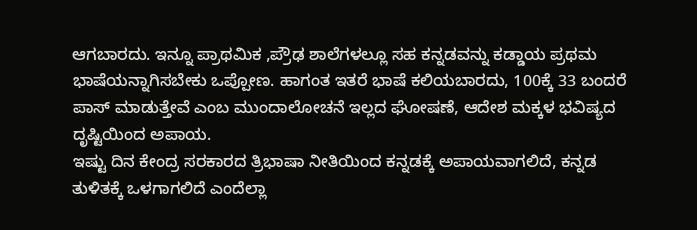ಆಗಬಾರದು. ಇನ್ನೂ ಪ್ರಾಥಮಿಕ ,ಪ್ರೌಢ ಶಾಲೆಗಳಲ್ಲೂ ಸಹ ಕನ್ನಡವನ್ನು ಕಡ್ಡಾಯ ಪ್ರಥಮ ಭಾಷೆಯನ್ನಾಗಿಸಬೇಕು ಒಪ್ಪೋಣ. ಹಾಗಂತ ಇತರೆ ಭಾಷೆ ಕಲಿಯಬಾರದು, 100ಕ್ಕೆ 33 ಬಂದರೆ ಪಾಸ್ ಮಾಡುತ್ತೇವೆ ಎಂಬ ಮುಂದಾಲೋಚನೆ ಇಲ್ಲದ ಘೋಷಣೆ, ಆದೇಶ ಮಕ್ಕಳ ಭವಿಷ್ಯದ ದೃಷ್ಟಿಯಿಂದ ಅಪಾಯ.
ಇಷ್ಟು ದಿನ ಕೇಂದ್ರ ಸರಕಾರದ ತ್ರಿಭಾಷಾ ನೀತಿಯಿಂದ ಕನ್ನಡಕ್ಕೆ ಅಪಾಯವಾಗಲಿದೆ, ಕನ್ನಡ ತುಳಿತಕ್ಕೆ ಒಳಗಾಗಲಿದೆ ಎಂದೆಲ್ಲಾ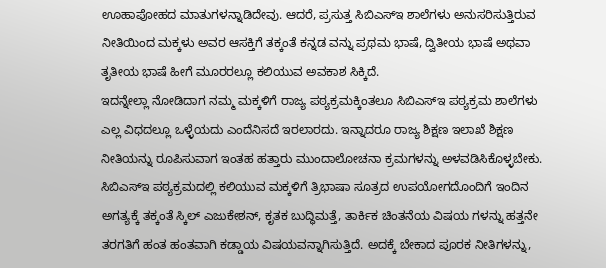ಊಹಾಪೋಹದ ಮಾತುಗಳನ್ನಾಡಿದೇವು. ಆದರೆ, ಪ್ರಸುತ್ತ ಸಿಬಿಎಸ್ಇ ಶಾಲೆಗಳು ಅನುಸರಿಸುತ್ತಿರುವ ನೀತಿಯಿಂದ ಮಕ್ಕಳು ಅವರ ಆಸಕ್ತಿಗೆ ತಕ್ಕಂತೆ ಕನ್ನಡ ವನ್ನು ಪ್ರಥಮ ಭಾಷೆ, ದ್ವಿತೀಯ ಭಾಷೆ ಅಥವಾ ತೃತೀಯ ಭಾಷೆ ಹೀಗೆ ಮೂರರಲ್ಲೂ ಕಲಿಯುವ ಅವಕಾಶ ಸಿಕ್ಕಿದೆ.
ಇದನ್ನೇಲ್ಲಾ ನೋಡಿದಾಗ ನಮ್ಮ ಮಕ್ಕಳಿಗೆ ರಾಜ್ಯ ಪಠ್ಯಕ್ರಮಕ್ಕಿಂತಲೂ ಸಿಬಿಎಸ್ಇ ಪಠ್ಯಕ್ರಮ ಶಾಲೆಗಳು ಎಲ್ಲ ವಿಧದಲ್ಲೂ ಒಳ್ಳೆಯದು ಎಂದೆನಿಸದೆ ಇರಲಾರದು. ಇನ್ನಾದರೂ ರಾಜ್ಯ ಶಿಕ್ಷಣ ಇಲಾಖೆ ಶಿಕ್ಷಣ ನೀತಿಯನ್ನು ರೂಪಿಸುವಾಗ ಇಂತಹ ಹತ್ತಾರು ಮುಂದಾಲೋಚನಾ ಕ್ರಮಗಳನ್ನು ಅಳವಡಿಸಿಕೊಳ್ಳಬೇಕು.
ಸಿಬಿಎಸ್ಇ ಪಠ್ಯಕ್ರಮದಲ್ಲಿ ಕಲಿಯುವ ಮಕ್ಕಳಿಗೆ ತ್ರಿಭಾಷಾ ಸೂತ್ರದ ಉಪಯೋಗದೊಂದಿಗೆ ಇಂದಿನ ಅಗತ್ಯಕ್ಕೆ ತಕ್ಕಂತೆ ಸ್ಕಿಲ್ ಎಜುಕೇಶನ್, ಕೃತಕ ಬುದ್ಧಿಮತ್ತೆ, ತಾರ್ಕಿಕ ಚಿಂತನೆಯ ವಿಷಯ ಗಳನ್ನು ಹತ್ತನೇ ತರಗತಿಗೆ ಹಂತ ಹಂತವಾಗಿ ಕಡ್ಡಾಯ ವಿಷಯವನ್ನಾಗಿಸುತ್ತಿದೆ. ಅದಕ್ಕೆ ಬೇಕಾದ ಪೂರಕ ನೀತಿಗಳನ್ನು,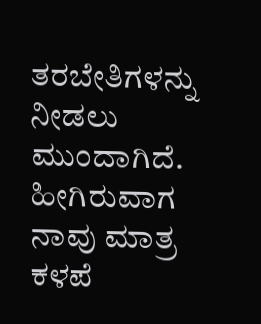ತರಬೇತಿಗಳನ್ನು ನೀಡಲು ಮುಂದಾಗಿದೆ. ಹೀಗಿರುವಾಗ ನಾವು ಮಾತ್ರ ಕಳಪೆ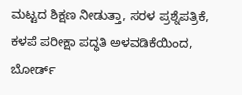ಮಟ್ಟದ ಶಿಕ್ಷಣ ನೀಡುತ್ತಾ, ಸರಳ ಪ್ರಶ್ನೆಪತ್ರಿಕೆ, ಕಳಪೆ ಪರೀಕ್ಷಾ ಪದ್ಧತಿ ಅಳವಡಿಕೆಯಿಂದ, ಬೋರ್ಡ್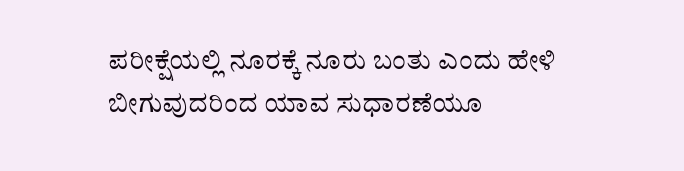ಪರೀಕ್ಷೆಯಲ್ಲಿ ನೂರಕ್ಕೆ ನೂರು ಬಂತು ಎಂದು ಹೇಳಿ ಬೀಗುವುದರಿಂದ ಯಾವ ಸುಧಾರಣೆಯೂ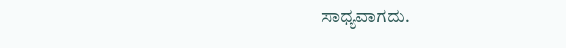ಸಾಧ್ಯವಾಗದು.